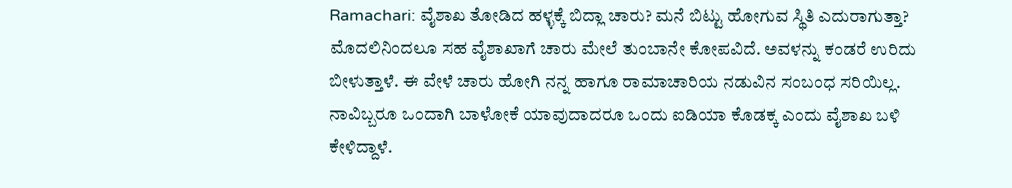Ramachari: ವೈಶಾಖ ತೋಡಿದ ಹಳ್ಳಕ್ಕೆ ಬಿದ್ಲಾ ಚಾರು? ಮನೆ ಬಿಟ್ಟು ಹೋಗುವ ಸ್ಥಿತಿ ಎದುರಾಗುತ್ತಾ?
ಮೊದಲಿನಿಂದಲೂ ಸಹ ವೈಶಾಖಾಗೆ ಚಾರು ಮೇಲೆ ತುಂಬಾನೇ ಕೋಪವಿದೆ. ಅವಳನ್ನು ಕಂಡರೆ ಉರಿದು ಬೀಳುತ್ತಾಳೆ. ಈ ವೇಳೆ ಚಾರು ಹೋಗಿ ನನ್ನ ಹಾಗೂ ರಾಮಾಚಾರಿಯ ನಡುವಿನ ಸಂಬಂಧ ಸರಿಯಿಲ್ಲ. ನಾವಿಬ್ಬರೂ ಒಂದಾಗಿ ಬಾಳೋಕೆ ಯಾವುದಾದರೂ ಒಂದು ಐಡಿಯಾ ಕೊಡಕ್ಕ ಎಂದು ವೈಶಾಖ ಬಳಿ ಕೇಳಿದ್ದಾಳೆ.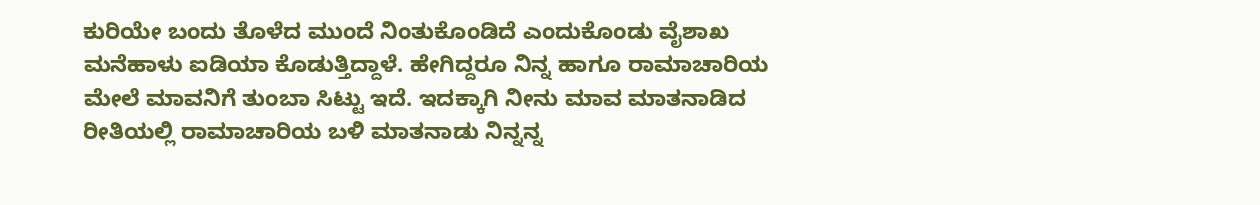ಕುರಿಯೇ ಬಂದು ತೊಳೆದ ಮುಂದೆ ನಿಂತುಕೊಂಡಿದೆ ಎಂದುಕೊಂಡು ವೈಶಾಖ ಮನೆಹಾಳು ಐಡಿಯಾ ಕೊಡುತ್ತಿದ್ದಾಳೆ. ಹೇಗಿದ್ದರೂ ನಿನ್ನ ಹಾಗೂ ರಾಮಾಚಾರಿಯ ಮೇಲೆ ಮಾವನಿಗೆ ತುಂಬಾ ಸಿಟ್ಟು ಇದೆ. ಇದಕ್ಕಾಗಿ ನೀನು ಮಾವ ಮಾತನಾಡಿದ ರೀತಿಯಲ್ಲಿ ರಾಮಾಚಾರಿಯ ಬಳಿ ಮಾತನಾಡು ನಿನ್ನನ್ನ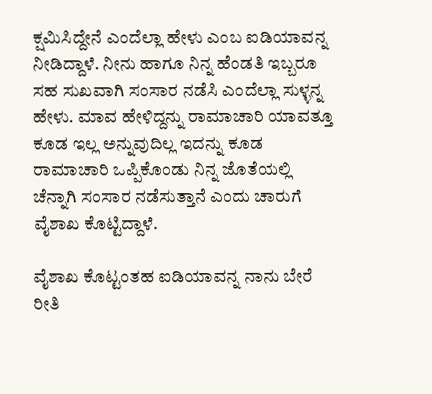ಕ್ಷಮಿಸಿದ್ದೇನೆ ಎಂದೆಲ್ಲಾ ಹೇಳು ಎಂಬ ಐಡಿಯಾವನ್ನ ನೀಡಿದ್ದಾಳೆ. ನೀನು ಹಾಗೂ ನಿನ್ನ ಹೆಂಡತಿ ಇಬ್ಬರೂ ಸಹ ಸುಖವಾಗಿ ಸಂಸಾರ ನಡೆಸಿ ಎಂದೆಲ್ಲಾ ಸುಳ್ಳನ್ನ ಹೇಳು. ಮಾವ ಹೇಳಿದ್ದನ್ನು ರಾಮಾಚಾರಿ ಯಾವತ್ತೂ ಕೂಡ ಇಲ್ಲ ಅನ್ನುವುದಿಲ್ಲ ಇದನ್ನು ಕೂಡ ರಾಮಾಚಾರಿ ಒಪ್ಪಿಕೊಂಡು ನಿನ್ನ ಜೊತೆಯಲ್ಲಿ ಚೆನ್ನಾಗಿ ಸಂಸಾರ ನಡೆಸುತ್ತಾನೆ ಎಂದು ಚಾರುಗೆ ವೈಶಾಖ ಕೊಟ್ಟಿದ್ದಾಳೆ.

ವೈಶಾಖ ಕೊಟ್ಟಂತಹ ಐಡಿಯಾವನ್ನ ನಾನು ಬೇರೆ ರೀತಿ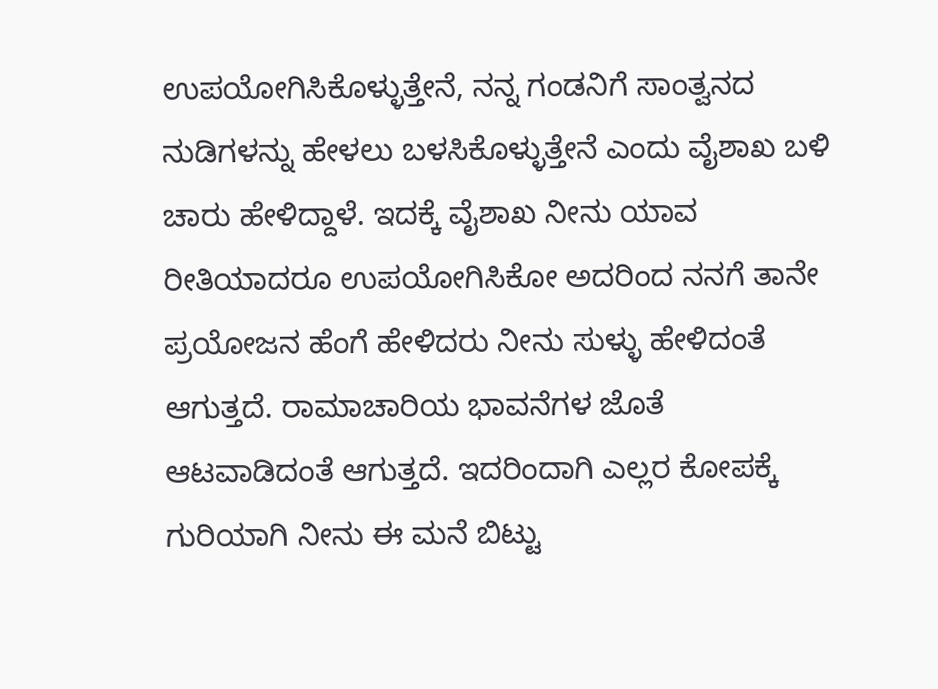ಉಪಯೋಗಿಸಿಕೊಳ್ಳುತ್ತೇನೆ, ನನ್ನ ಗಂಡನಿಗೆ ಸಾಂತ್ವನದ ನುಡಿಗಳನ್ನು ಹೇಳಲು ಬಳಸಿಕೊಳ್ಳುತ್ತೇನೆ ಎಂದು ವೈಶಾಖ ಬಳಿ ಚಾರು ಹೇಳಿದ್ದಾಳೆ. ಇದಕ್ಕೆ ವೈಶಾಖ ನೀನು ಯಾವ ರೀತಿಯಾದರೂ ಉಪಯೋಗಿಸಿಕೋ ಅದರಿಂದ ನನಗೆ ತಾನೇ ಪ್ರಯೋಜನ ಹೆಂಗೆ ಹೇಳಿದರು ನೀನು ಸುಳ್ಳು ಹೇಳಿದಂತೆ ಆಗುತ್ತದೆ. ರಾಮಾಚಾರಿಯ ಭಾವನೆಗಳ ಜೊತೆ ಆಟವಾಡಿದಂತೆ ಆಗುತ್ತದೆ. ಇದರಿಂದಾಗಿ ಎಲ್ಲರ ಕೋಪಕ್ಕೆ ಗುರಿಯಾಗಿ ನೀನು ಈ ಮನೆ ಬಿಟ್ಟು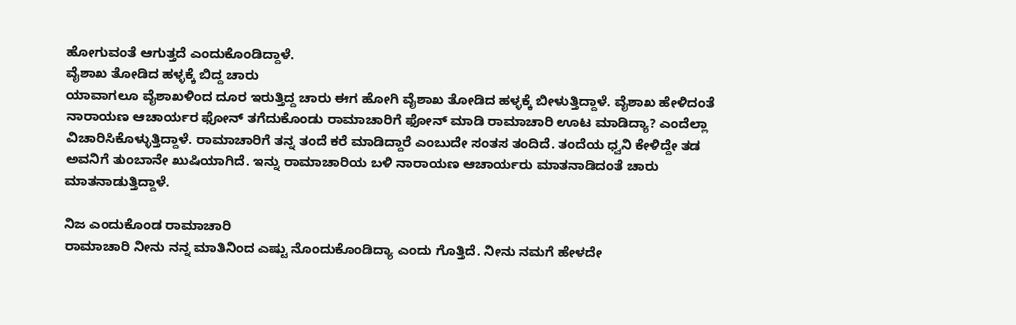ಹೋಗುವಂತೆ ಆಗುತ್ತದೆ ಎಂದುಕೊಂಡಿದ್ದಾಳೆ.
ವೈಶಾಖ ತೋಡಿದ ಹಳ್ಳಕ್ಕೆ ಬಿದ್ದ ಚಾರು
ಯಾವಾಗಲೂ ವೈಶಾಖಳಿಂದ ದೂರ ಇರುತ್ತಿದ್ದ ಚಾರು ಈಗ ಹೋಗಿ ವೈಶಾಖ ತೋಡಿದ ಹಳ್ಳಕ್ಕೆ ಬೀಳುತ್ತಿದ್ದಾಳೆ. ವೈಶಾಖ ಹೇಳಿದಂತೆ ನಾರಾಯಣ ಆಚಾರ್ಯರ ಫೋನ್ ತಗೆದುಕೊಂಡು ರಾಮಾಚಾರಿಗೆ ಫೋನ್ ಮಾಡಿ ರಾಮಾಚಾರಿ ಊಟ ಮಾಡಿದ್ಯಾ? ಎಂದೆಲ್ಲಾ ವಿಚಾರಿಸಿಕೊಳ್ಳುತ್ತಿದ್ದಾಳೆ. ರಾಮಾಚಾರಿಗೆ ತನ್ನ ತಂದೆ ಕರೆ ಮಾಡಿದ್ದಾರೆ ಎಂಬುದೇ ಸಂತಸ ತಂದಿದೆ. ತಂದೆಯ ಧ್ವನಿ ಕೇಳಿದ್ದೇ ತಡ ಅವನಿಗೆ ತುಂಬಾನೇ ಖುಷಿಯಾಗಿದೆ. ಇನ್ನು ರಾಮಾಚಾರಿಯ ಬಳಿ ನಾರಾಯಣ ಆಚಾರ್ಯರು ಮಾತನಾಡಿದಂತೆ ಚಾರು ಮಾತನಾಡುತ್ತಿದ್ದಾಳೆ.

ನಿಜ ಎಂದುಕೊಂಡ ರಾಮಾಚಾರಿ
ರಾಮಾಚಾರಿ ನೀನು ನನ್ನ ಮಾತಿನಿಂದ ಎಷ್ಟು ನೊಂದುಕೊಂಡಿದ್ಯಾ ಎಂದು ಗೊತ್ತಿದೆ. ನೀನು ನಮಗೆ ಹೇಳದೇ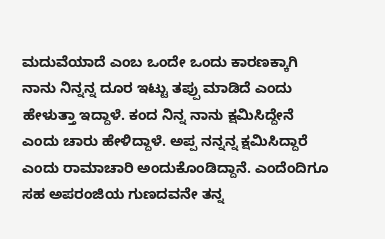ಮದುವೆಯಾದೆ ಎಂಬ ಒಂದೇ ಒಂದು ಕಾರಣಕ್ಕಾಗಿ ನಾನು ನಿನ್ನನ್ನ ದೂರ ಇಟ್ಟು ತಪ್ಪು ಮಾಡಿದೆ ಎಂದು ಹೇಳುತ್ತಾ ಇದ್ದಾಳೆ. ಕಂದ ನಿನ್ನ ನಾನು ಕ್ಷಮಿಸಿದ್ದೇನೆ ಎಂದು ಚಾರು ಹೇಳಿದ್ದಾಳೆ. ಅಪ್ಪ ನನ್ನನ್ನ ಕ್ಷಮಿಸಿದ್ದಾರೆ ಎಂದು ರಾಮಾಚಾರಿ ಅಂದುಕೊಂಡಿದ್ದಾನೆ. ಎಂದೆಂದಿಗೂ ಸಹ ಅಪರಂಜಿಯ ಗುಣದವನೇ ತನ್ನ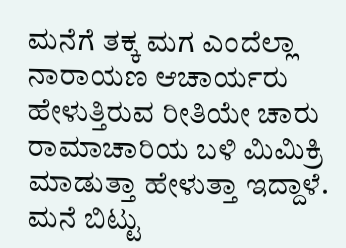ಮನೆಗೆ ತಕ್ಕ ಮಗ ಎಂದೆಲ್ಲಾ ನಾರಾಯಣ ಆಚಾರ್ಯರು ಹೇಳುತ್ತಿರುವ ರೀತಿಯೇ ಚಾರು ರಾಮಾಚಾರಿಯ ಬಳಿ ಮಿಮಿಕ್ರಿ ಮಾಡುತ್ತಾ ಹೇಳುತ್ತಾ ಇದ್ದಾಳೆ.
ಮನೆ ಬಿಟ್ಟು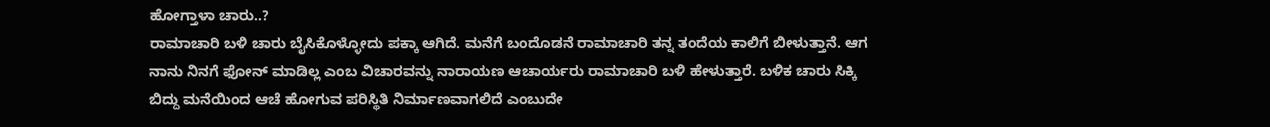ಹೋಗ್ತಾಳಾ ಚಾರು..?
ರಾಮಾಚಾರಿ ಬಳಿ ಚಾರು ಬೈಸಿಕೊಳ್ಳೋದು ಪಕ್ಕಾ ಆಗಿದೆ. ಮನೆಗೆ ಬಂದೊಡನೆ ರಾಮಾಚಾರಿ ತನ್ನ ತಂದೆಯ ಕಾಲಿಗೆ ಬೀಳುತ್ತಾನೆ. ಆಗ ನಾನು ನಿನಗೆ ಫೋನ್ ಮಾಡಿಲ್ಲ ಎಂಬ ವಿಚಾರವನ್ನು ನಾರಾಯಣ ಆಚಾರ್ಯರು ರಾಮಾಚಾರಿ ಬಳಿ ಹೇಳುತ್ತಾರೆ. ಬಳಿಕ ಚಾರು ಸಿಕ್ಕಿ ಬಿದ್ದು ಮನೆಯಿಂದ ಆಚೆ ಹೋಗುವ ಪರಿಸ್ಥಿತಿ ನಿರ್ಮಾಣವಾಗಲಿದೆ ಎಂಬುದೇ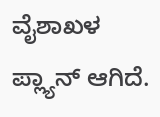ವೈಶಾಖಳ ಪ್ಲ್ಯಾನ್ ಆಗಿದೆ.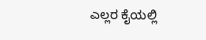ಎಲ್ಲರ ಕೈಯಲ್ಲಿ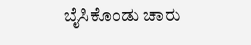ಬೈಸಿಕೊಂಡು ಚಾರು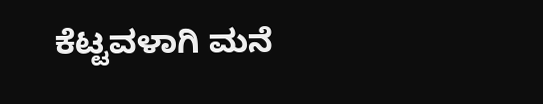ಕೆಟ್ಟವಳಾಗಿ ಮನೆ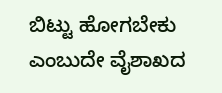ಬಿಟ್ಟು ಹೋಗಬೇಕು ಎಂಬುದೇ ವೈಶಾಖದ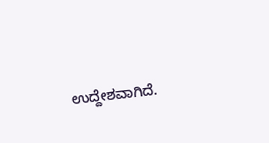ಉದ್ದೇಶವಾಗಿದೆ.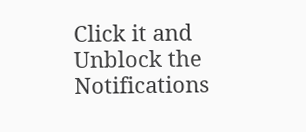Click it and Unblock the Notifications